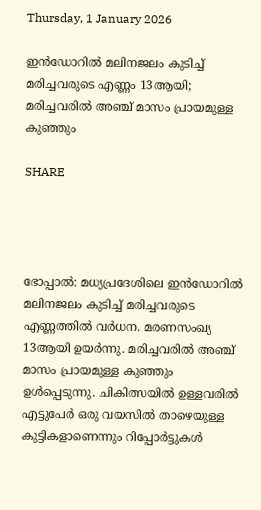Thursday, 1 January 2026

ഇന്‍ഡോറില്‍ മലിനജലം കുടിച്ച് മരിച്ചവരുടെ എണ്ണം 13ആയി; മരിച്ചവരില്‍ അഞ്ച് മാസം പ്രായമുള്ള കുഞ്ഞും

SHARE




ഭോപ്പാല്‍: മധ്യപ്രദേശിലെ ഇന്‍ഡോറില്‍ മലിനജലം കുടിച്ച് മരിച്ചവരുടെ എണ്ണത്തില്‍ വര്‍ധന. മരണസംഖ്യ 13ആയി ഉയര്‍ന്നു. മരിച്ചവരില്‍ അഞ്ച് മാസം പ്രായമുള്ള കുഞ്ഞും ഉള്‍പ്പെടുന്നു. ചികിത്സയില്‍ ഉള്ളവരില്‍ എട്ടുപേര്‍ ഒരു വയസില്‍ താഴെയുള്ള കുട്ടികളാണെന്നും റിപ്പോര്‍ട്ടുകള്‍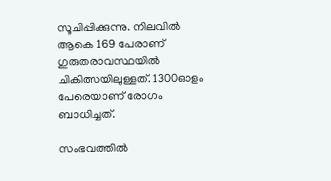സൂചിപ്പിക്കുന്നു. നിലവില്‍ ആകെ 169 പേരാണ് ഗുരുതരാവസ്ഥയിൽ ചികിത്സയിലുള്ളത്. 1300ഓളം പേരെയാണ് രോഗം ബാധിച്ചത്.

സംഭവത്തില്‍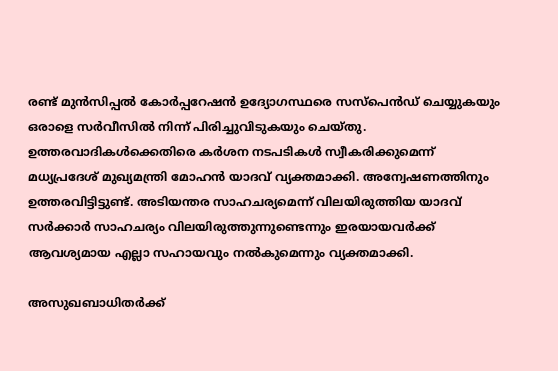രണ്ട് മുന്‍സിപ്പല്‍ കോര്‍പ്പറേഷന്‍ ഉദ്യോഗസ്ഥരെ സസ്‌പെന്‍ഡ് ചെയ്യുകയും ഒരാളെ സര്‍വീസില്‍ നിന്ന് പിരിച്ചുവിടുകയും ചെയ്തു. ഉത്തരവാദികള്‍ക്കെതിരെ കര്‍ശന നടപടികള്‍ സ്വീകരിക്കുമെന്ന് മധ്യപ്രദേശ് മുഖ്യമന്ത്രി മോഹന്‍ യാദവ് വ്യക്തമാക്കി. അന്വേഷണത്തിനും ഉത്തരവിട്ടിട്ടുണ്ട്. അടിയന്തര സാഹചര്യമെന്ന് വിലയിരുത്തിയ യാദവ് സര്‍ക്കാര്‍ സാഹചര്യം വിലയിരുത്തുന്നുണ്ടെന്നും ഇരയായവര്‍ക്ക് ആവശ്യമായ എല്ലാ സഹായവും നല്‍കുമെന്നും വ്യക്തമാക്കി.

അസുഖബാധിതര്‍ക്ക്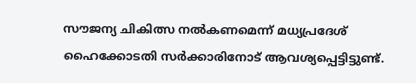സൗജന്യ ചികിത്സ നല്‍കണമെന്ന് മധ്യപ്രദേശ് ഹൈക്കോടതി സര്‍ക്കാരിനോട് ആവശ്യപ്പെട്ടിട്ടുണ്ട്.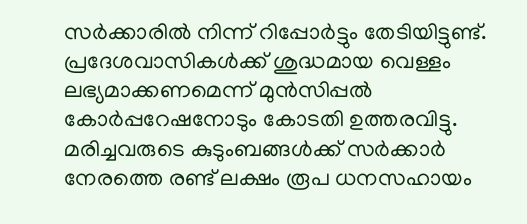സര്‍ക്കാരില്‍ നിന്ന് റിപ്പോര്‍ട്ടും തേടിയിട്ടുണ്ട്. പ്രദേശവാസികള്‍ക്ക് ശുദ്ധമായ വെള്ളം ലഭ്യമാക്കണമെന്ന് മുന്‍സിപ്പല്‍ കോര്‍പ്പറേഷനോടും കോടതി ഉത്തരവിട്ടു. മരിച്ചവരുടെ കുടുംബങ്ങള്‍ക്ക് സര്‍ക്കാര്‍ നേരത്തെ രണ്ട് ലക്ഷം രൂപ ധനസഹായം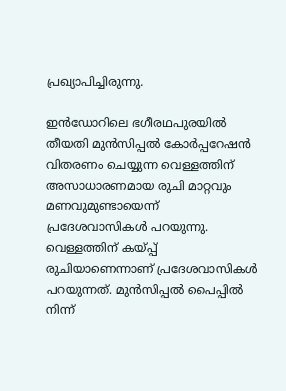പ്രഖ്യാപിച്ചിരുന്നു.

ഇന്‍ഡോറിലെ ഭഗീരഥപുരയില്‍ തീയതി മുന്‍സിപ്പല്‍ കോര്‍പ്പറേഷന്‍ വിതരണം ചെയ്യുന്ന വെള്ളത്തിന് അസാധാരണമായ രുചി മാറ്റവും മണവുമുണ്ടായെന്ന് പ്രദേശവാസികള്‍ പറയുന്നു. വെള്ളത്തിന് കയ്പ്പ് രുചിയാണെന്നാണ് പ്രദേശവാസികള്‍ പറയുന്നത്. മുന്‍സിപ്പല്‍ പൈപ്പില്‍ നിന്ന്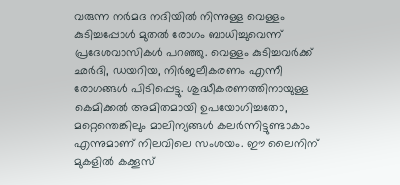വരുന്ന നര്‍മദ നദിയില്‍ നിന്നുള്ള വെള്ളം കുടിച്ചപ്പോള്‍ മുതല്‍ രോഗം ബാധിച്ചുവെന്ന് പ്രദേശവാസികള്‍ പറഞ്ഞു. വെള്ളം കുടിച്ചവര്‍ക്ക് ഛര്‍ദി, ഡയറിയ, നിര്‍ജലീകരണം എന്നീ രോഗങ്ങള്‍ പിടിപ്പെട്ടു. ശുദ്ധീകരണത്തിനായുള്ള കെമിക്കല്‍ അമിതമായി ഉപയോഗിച്ചതോ, മറ്റെന്തെങ്കിലും മാലിന്യങ്ങള്‍ കലര്‍ന്നിട്ടുണ്ടാകാം എന്നുമാണ് നിലവിലെ സംശയം. ഈ ലൈനിന് മുകളില്‍ കക്കൂസ്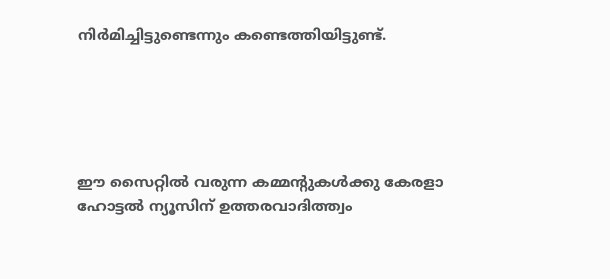നിര്‍മിച്ചിട്ടുണ്ടെന്നും കണ്ടെത്തിയിട്ടുണ്ട്.





ഈ സൈറ്റിൽ വരുന്ന കമ്മന്റുകൾക്കു കേരളാ ഹോട്ടൽ ന്യൂസിന് ഉത്തരവാദിത്ത്വം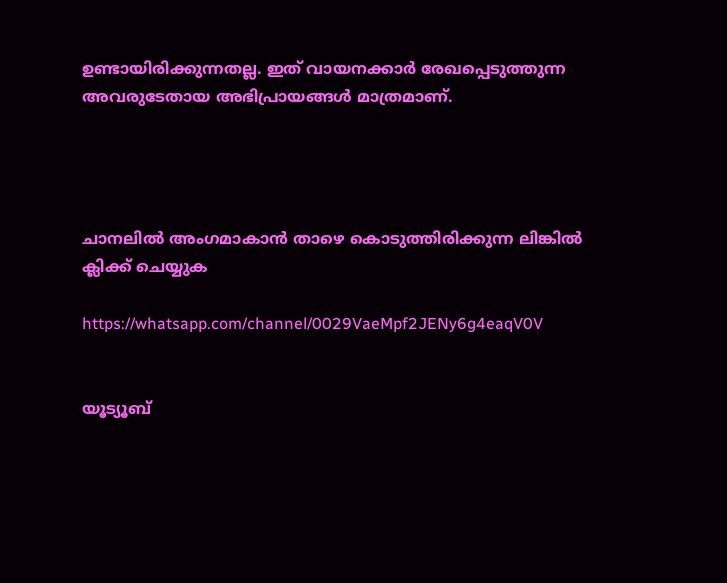ഉണ്ടായിരിക്കുന്നതല്ല. ഇത് വായനക്കാർ രേഖപ്പെടുത്തുന്ന അവരുടേതായ അഭിപ്രായങ്ങൾ മാത്രമാണ്.




ചാനലിൽ അംഗമാകാൻ താഴെ കൊടുത്തിരിക്കുന്ന ലിങ്കിൽ ക്ലിക്ക് ചെയ്യുക

https://whatsapp.com/channel/0029VaeMpf2JENy6g4eaqV0V


യൂട്യൂബ്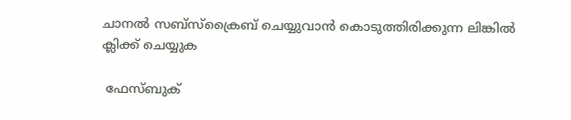ചാനൽ സബ്സ്ക്രൈബ് ചെയ്യുവാൻ കൊടുത്തിരിക്കുന്ന ലിങ്കിൽ ക്ലിക്ക് ചെയ്യുക

 ഫേസ്ബുക്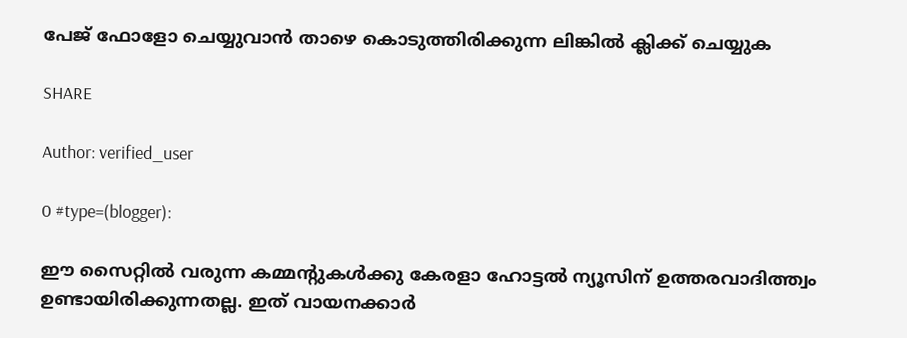പേജ് ഫോളോ ചെയ്യുവാൻ താഴെ കൊടുത്തിരിക്കുന്ന ലിങ്കിൽ ക്ലിക്ക് ചെയ്യുക

SHARE

Author: verified_user

0 #type=(blogger):

ഈ സൈറ്റിൽ വരുന്ന കമ്മന്റുകൾക്കു കേരളാ ഹോട്ടൽ ന്യൂസിന് ഉത്തരവാദിത്ത്വം ഉണ്ടായിരിക്കുന്നതല്ല. ഇത് വായനക്കാർ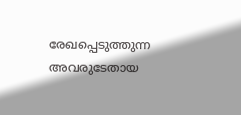രേഖപ്പെടുത്തുന്ന അവരുടേതായ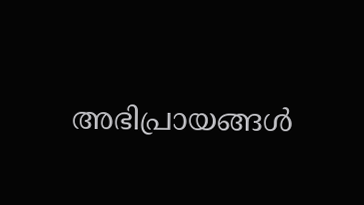അഭിപ്രായങ്ങൾ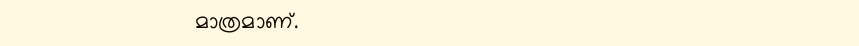മാത്രമാണ്.